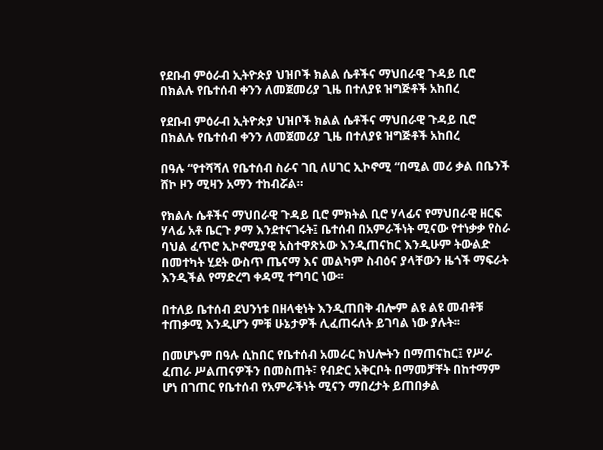የደቡብ ምዕራብ ኢትዮጵያ ህዝቦች ክልል ሴቶችና ማህበራዊ ጉዳይ ቢሮ በክልሉ የቤተሰብ ቀንን ለመጀመሪያ ጊዜ በተለያዩ ዝግጅቶች አከበረ

የደቡብ ምዕራብ ኢትዮጵያ ህዝቦች ክልል ሴቶችና ማህበራዊ ጉዳይ ቢሮ በክልሉ የቤተሰብ ቀንን ለመጀመሪያ ጊዜ በተለያዩ ዝግጅቶች አከበረ

በዓሉ “የተሻሻለ የቤተሰብ ስራና ገቢ ለሀገር ኢኮኖሚ “በሚል መሪ ቃል በቤንች ሸኮ ዞን ሚዛን አማን ተከብሯል።

የክልሉ ሴቶችና ማህበራዊ ጉዳይ ቢሮ ምክትል ቢሮ ሃላፊና የማህበራዊ ዘርፍ ሃላፊ አቶ ቤርጉ ፆማ እንደተናገሩት፤ ቤተሰብ በአምራችነት ሚናው የተነቃቃ የስራ ባህል ፈጥሮ ኢኮኖሚያዊ አስተዋጽኦው እንዲጠናከር እንዲሁም ትውልድ በመተካት ሂደት ውስጥ ጤናማ እና መልካም ስብዕና ያላቸውን ዜጎች ማፍራት እንዲችል የማድረግ ቀዳሚ ተግባር ነው፡፡

በተለይ ቤተሰብ ደህንነቱ በዘላቂነት እንዲጠበቅ ብሎም ልዩ ልዩ መብቶቹ ተጠቃሚ እንዲሆን ምቹ ሁኔታዎች ሊፈጠሩለት ይገባል ነው ያሉት፡፡

በመሆኑም በዓሉ ሲከበር የቤተሰብ አመራር ክህሎትን በማጠናከር፤ የሥራ ፈጠራ ሥልጠናዎችን በመስጠት፣ የብድር አቅርቦት በማመቻቸት በከተማም ሆነ በገጠር የቤተሰብ የአምራችነት ሚናን ማበረታት ይጠበቃል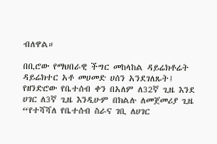ብለዋል።

በቢሮው የማህበራዊ ችግር መከላከል ዳይሬክቶሬት ዳይሬክተር አቶ መሀመድ ሀሰን አንደገለጹት፤ የዘንድሮው የቤተሰብ ቀን በአለም ለ32ኛ ጊዜ እንደ ሀገር ለ3ኛ ጊዜ እንዲሁም በክልሉ ለመጀመሪያ ጊዜ “የተሻሻለ የቤተሰብ ስራና ገቢ ለሀገር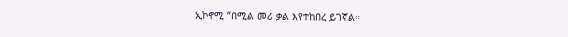ኢኮኖሚ “በሚል መሪ ቃል እየተከበረ ይገኛል።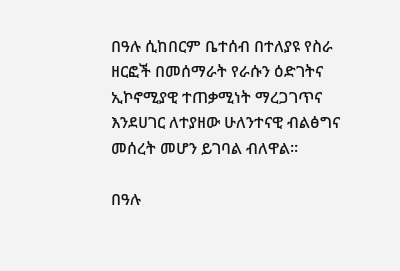በዓሉ ሲከበርም ቤተሰብ በተለያዩ የስራ ዘርፎች በመሰማራት የራሱን ዕድገትና ኢኮኖሚያዊ ተጠቃሚነት ማረጋገጥና እንደሀገር ለተያዘው ሁለንተናዊ ብልፅግና መሰረት መሆን ይገባል ብለዋል።

በዓሉ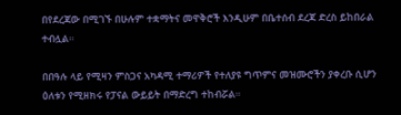በየደረጃው በሚገኙ በሁሉም ተቋማትና መዋቅሮች እንዲሁም በቤተሰብ ደረጃ ድረስ ይከበራል ተብሏል።

በበዓሉ ላይ የሚዛን ምስጋና አካዳሚ ተማሪዎች የተለያዩ ግጥምና መዝሙሮችን ያቀረቡ ሲሆን ዕለቱን የሚዘክሩ የፓናል ውይይት በማድረግ ተከብሯል።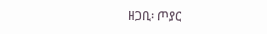ዘጋቢ፡ ጦያር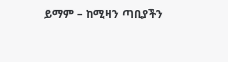ይማም – ከሚዛን ጣቢያችን